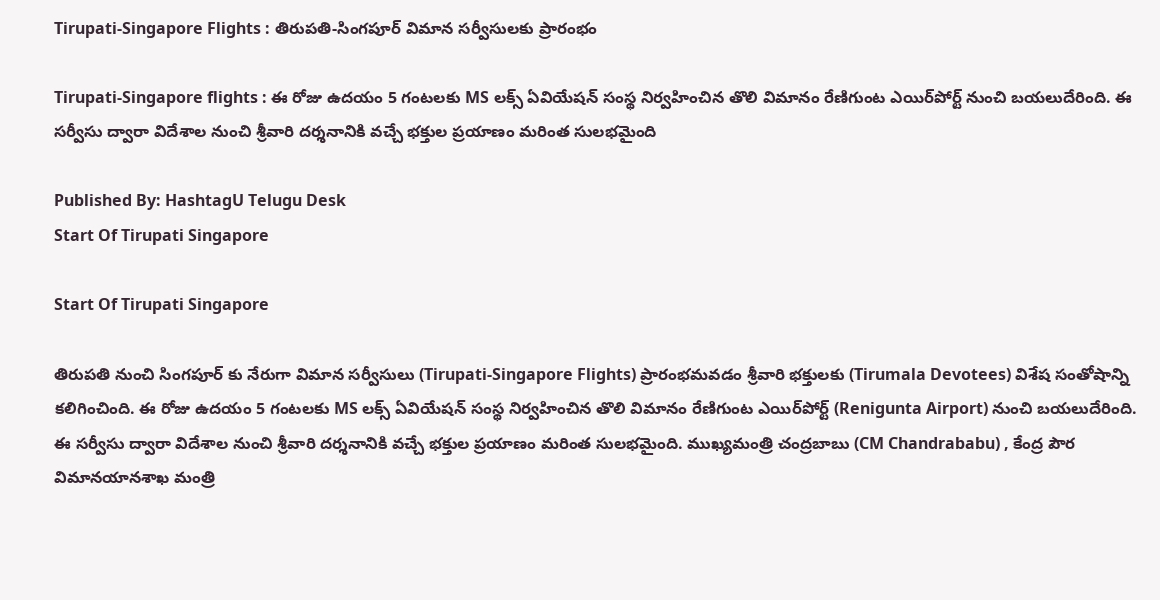Tirupati-Singapore Flights : తిరుపతి-సింగపూర్ విమాన సర్వీసులకు ప్రారంభం

Tirupati-Singapore flights : ఈ రోజు ఉదయం 5 గంటలకు MS లక్స్ ఏవియేషన్ సంస్థ నిర్వహించిన తొలి విమానం రేణిగుంట ఎయిర్‌పోర్ట్ నుంచి బయలుదేరింది. ఈ సర్వీసు ద్వారా విదేశాల నుంచి శ్రీవారి దర్శనానికి వచ్చే భక్తుల ప్రయాణం మరింత సులభమైంది

Published By: HashtagU Telugu Desk
Start Of Tirupati Singapore

Start Of Tirupati Singapore

తిరుపతి నుంచి సింగపూర్ కు నేరుగా విమాన సర్వీసులు (Tirupati-Singapore Flights) ప్రారంభమవడం శ్రీవారి భక్తులకు (Tirumala Devotees) విశేష సంతోషాన్ని కలిగించింది. ఈ రోజు ఉదయం 5 గంటలకు MS లక్స్ ఏవియేషన్ సంస్థ నిర్వహించిన తొలి విమానం రేణిగుంట ఎయిర్‌పోర్ట్ (Renigunta Airport) నుంచి బయలుదేరింది. ఈ సర్వీసు ద్వారా విదేశాల నుంచి శ్రీవారి దర్శనానికి వచ్చే భక్తుల ప్రయాణం మరింత సులభమైంది. ముఖ్యమంత్రి చంద్రబాబు (CM Chandrababu) , కేంద్ర పౌర విమానయానశాఖ మంత్రి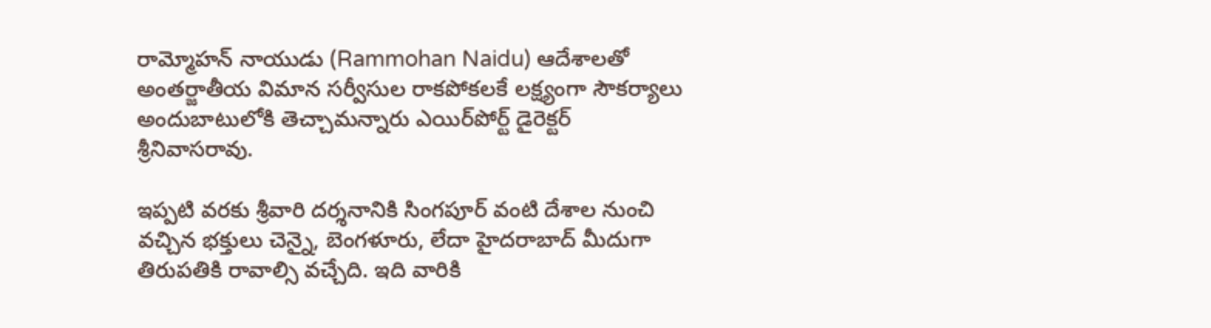రామ్మోహన్ నాయుడు (Rammohan Naidu) ఆదేశాలతో అంతర్జాతీయ విమాన సర్వీసుల రాకపోకలకే లక్ష్యంగా సౌకర్యాలు అందుబాటులోకి తెచ్చామన్నారు ఎయిర్‌పోర్ట్‌ డైరెక్టర్ శ్రీనివాసరావు.

ఇప్పటి వరకు శ్రీవారి దర్శనానికి సింగపూర్ వంటి దేశాల నుంచి వచ్చిన భక్తులు చెన్నై, బెంగళూరు, లేదా హైదరాబాద్ మీదుగా తిరుపతికి రావాల్సి వచ్చేది. ఇది వారికి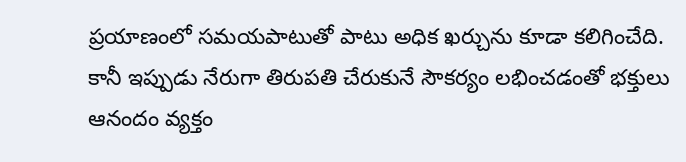ప్రయాణంలో సమయపాటుతో పాటు అధిక ఖర్చును కూడా కలిగించేది. కానీ ఇప్పుడు నేరుగా తిరుపతి చేరుకునే సౌకర్యం లభించడంతో భక్తులు ఆనందం వ్యక్తం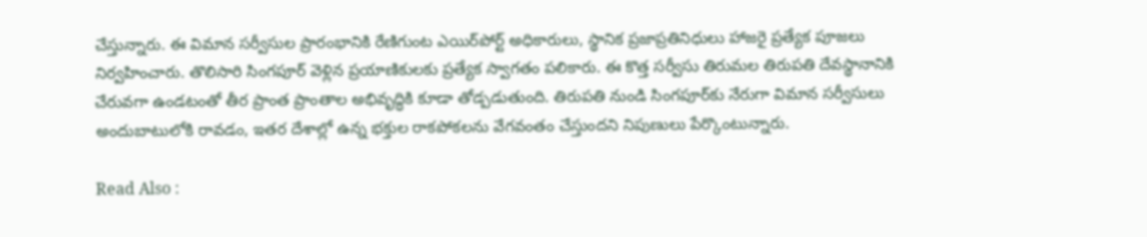చేస్తున్నారు. ఈ విమాన సర్వీసుల ప్రారంభానికి రేణిగుంట ఎయిర్‌పోర్ట్ అధికారులు, స్థానిక ప్రజాప్రతినిధులు హాజరై ప్రత్యేక పూజలు నిర్వహించారు. తొలిసారి సింగపూర్ వెళ్లిన ప్రయాణికులకు ప్రత్యేక స్వాగతం పలికారు. ఈ కొత్త సర్వీసు తిరుమల తిరుపతి దేవస్థానానికి చేరువగా ఉండటంతో తీర ప్రాంత ప్రాంతాల అభివృద్ధికి కూడా తోడ్పడుతుంది. తిరుపతి నుండి సింగపూర్‌కు నేరుగా విమాన సర్వీసులు అందుబాటులోకి రావడం, ఇతర దేశాల్లో ఉన్న భక్తుల రాకపోకలను వేగవంతం చేస్తుందని నిపుణులు పేర్కొంటున్నారు.

Read Also :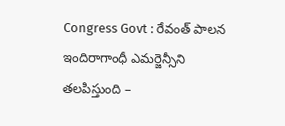Congress Govt : రేవంత్ పాలన ఇందిరాగాంధీ ఎమర్జెన్సీని తలపిస్తుంది –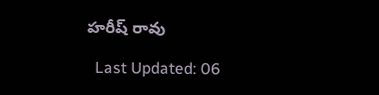హరీష్ రావు

  Last Updated: 06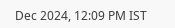Dec 2024, 12:09 PM IST